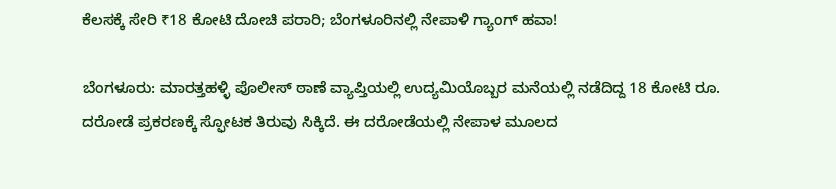ಕೆಲಸಕ್ಕೆ ಸೇರಿ ₹18 ಕೋಟಿ ದೋಚಿ ಪರಾರಿ; ಬೆಂಗಳೂರಿನಲ್ಲಿ ನೇಪಾಳಿ ಗ್ಯಾಂಗ್ ಹವಾ!

ಬೆಂಗಳೂರು: ಮಾರತ್ತಹಳ್ಳಿ ಪೊಲೀಸ್ ಠಾಣೆ ವ್ಯಾಪ್ತಿಯಲ್ಲಿ ಉದ್ಯಮಿಯೊಬ್ಬರ ಮನೆಯಲ್ಲಿ ನಡೆದಿದ್ದ 18 ಕೋಟಿ ರೂ. ದರೋಡೆ ಪ್ರಕರಣಕ್ಕೆ ಸ್ಫೋಟಕ ತಿರುವು ಸಿಕ್ಕಿದೆ. ಈ ದರೋಡೆಯಲ್ಲಿ ನೇಪಾಳ ಮೂಲದ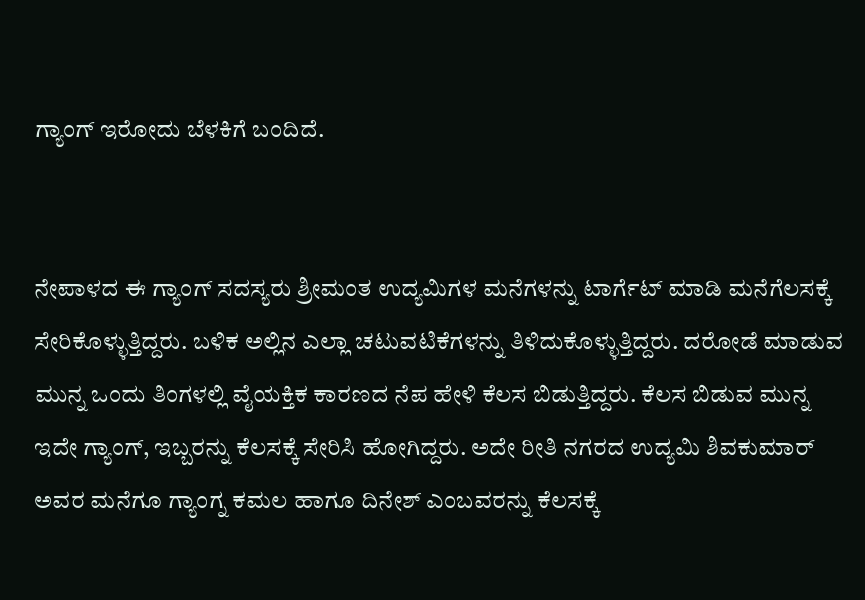ಗ್ಯಾಂಗ್ ಇರೋದು ಬೆಳಕಿಗೆ ಬಂದಿದೆ.


ನೇಪಾಳದ ಈ ಗ್ಯಾಂಗ್ ಸದಸ್ಯರು ಶ್ರೀಮಂತ ಉದ್ಯಮಿಗಳ ಮನೆಗಳನ್ನು ಟಾರ್ಗೆಟ್ ಮಾಡಿ ಮನೆಗೆಲಸಕ್ಕೆ ಸೇರಿಕೊಳ್ಳುತ್ತಿದ್ದರು. ಬಳಿಕ ಅಲ್ಲಿನ ಎಲ್ಲಾ ಚಟುವಟಿಕೆಗಳನ್ನು ತಿಳಿದುಕೊಳ್ಳುತ್ತಿದ್ದರು. ದರೋಡೆ ಮಾಡುವ ಮುನ್ನ ಒಂದು ತಿಂಗಳಲ್ಲಿ ವೈಯಕ್ತಿಕ ಕಾರಣದ ನೆಪ ಹೇಳಿ ಕೆಲಸ ಬಿಡುತ್ತಿದ್ದರು. ಕೆಲಸ ಬಿಡುವ ಮುನ್ನ ಇದೇ ಗ್ಯಾಂಗ್, ಇಬ್ಬರನ್ನು ಕೆಲಸಕ್ಕೆ ಸೇರಿಸಿ ಹೋಗಿದ್ದರು. ಅದೇ ರೀತಿ ನಗರದ ಉದ್ಯಮಿ ಶಿವಕುಮಾರ್ ಅವರ ಮನೆಗೂ ಗ್ಯಾಂಗ್ನ ಕಮಲ ಹಾಗೂ ದಿನೇಶ್ ಎಂಬವರನ್ನು ಕೆಲಸಕ್ಕೆ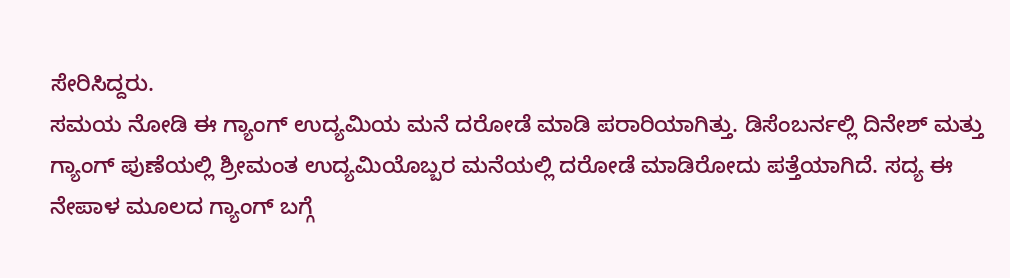ಸೇರಿಸಿದ್ದರು.
ಸಮಯ ನೋಡಿ ಈ ಗ್ಯಾಂಗ್ ಉದ್ಯಮಿಯ ಮನೆ ದರೋಡೆ ಮಾಡಿ ಪರಾರಿಯಾಗಿತ್ತು. ಡಿಸೆಂಬರ್ನಲ್ಲಿ ದಿನೇಶ್ ಮತ್ತು ಗ್ಯಾಂಗ್ ಪುಣೆಯಲ್ಲಿ ಶ್ರೀಮಂತ ಉದ್ಯಮಿಯೊಬ್ಬರ ಮನೆಯಲ್ಲಿ ದರೋಡೆ ಮಾಡಿರೋದು ಪತ್ತೆಯಾಗಿದೆ. ಸದ್ಯ ಈ ನೇಪಾಳ ಮೂಲದ ಗ್ಯಾಂಗ್ ಬಗ್ಗೆ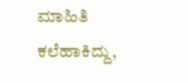ಮಾಹಿತಿ ಕಲೆಹಾಕಿದ್ದು,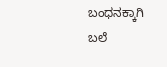ಬಂಧನಕ್ಕಾಗಿ ಬಲೆ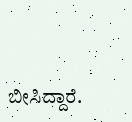ಬೀಸಿದ್ದಾರೆ.